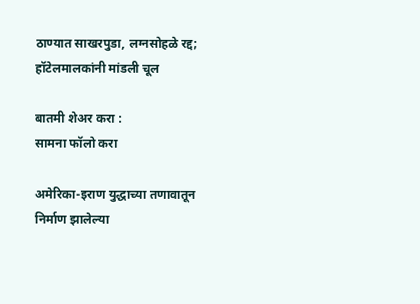ठाण्यात साखरपुडा, लग्नसोहळे रद्द; हॉटेलमालकांनी मांडली चूल

बातमी शेअर करा :
सामना फॉलो करा

अमेरिका-इराण युद्धाच्या तणावातून निर्माण झालेल्या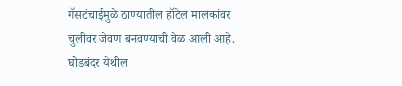गॅसटंचाईमुळे ठाण्यातील हॉटेल मालकांवर चुलीवर जेवण बनवण्याची वेळ आली आहे. घोडबंदर येथील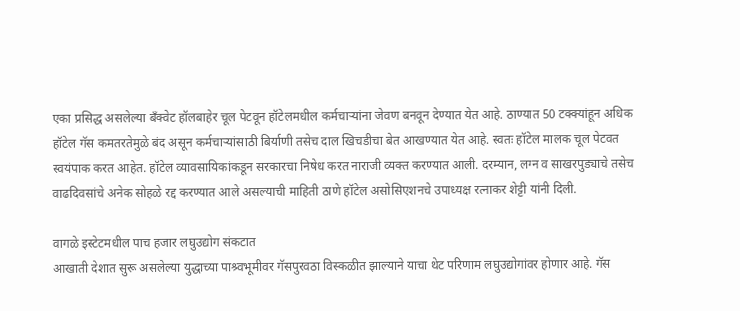एका प्रसिद्ध असलेल्या बँक्वेट हॉलबाहेर चूल पेटवून हॉटेलमधील कर्मचाऱ्यांना जेवण बनवून देण्यात येत आहे. ठाण्यात 50 टक्क्यांहून अधिक हॉटेल गॅस कमतरतेमुळे बंद असून कर्मचाऱ्यांसाठी बिर्याणी तसेच दाल खिचडीचा बेत आखण्यात येत आहे. स्वतः हॉटेल मालक चूल पेटवत स्वयंपाक करत आहेत. हॉटेल व्यावसायिकांकडून सरकारचा निषेध करत नाराजी व्यक्त करण्यात आली. दरम्यान, लग्न व साखरपुड्याचे तसेच वाढदिवसांचे अनेक सोहळे रद्द करण्यात आले असल्याची माहिती ठाणे हॉटेल असोसिएशनचे उपाध्यक्ष रत्नाकर शेट्टी यांनी दिली.

वागळे इस्टेटमधील पाच हजार लघुउद्योग संकटात
आखाती देशात सुरू असलेल्या युद्धाच्या पाश्र्वभूमीवर गॅसपुरवठा विस्कळीत झाल्याने याचा थेट परिणाम लघुउद्योगांवर होणार आहे. गॅस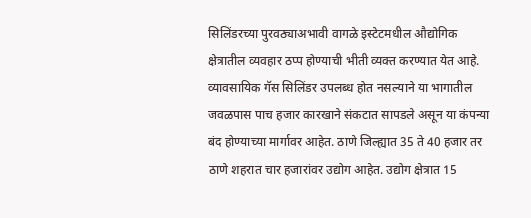सिलिंडरच्या पुरवठ्याअभावी वागळे इस्टेटमधील औद्योगिक क्षेत्रातील व्यवहार ठप्प होण्याची भीती व्यक्त करण्यात येत आहे. व्यावसायिक गॅस सिलिंडर उपलब्ध होत नसल्याने या भागातील जवळपास पाच हजार कारखाने संकटात सापडले असून या कंपन्या बंद होण्याच्या मार्गावर आहेत. ठाणे जिल्ह्यात 35 ते 40 हजार तर ठाणे शहरात चार हजारांवर उद्योग आहेत. उद्योग क्षेत्रात 15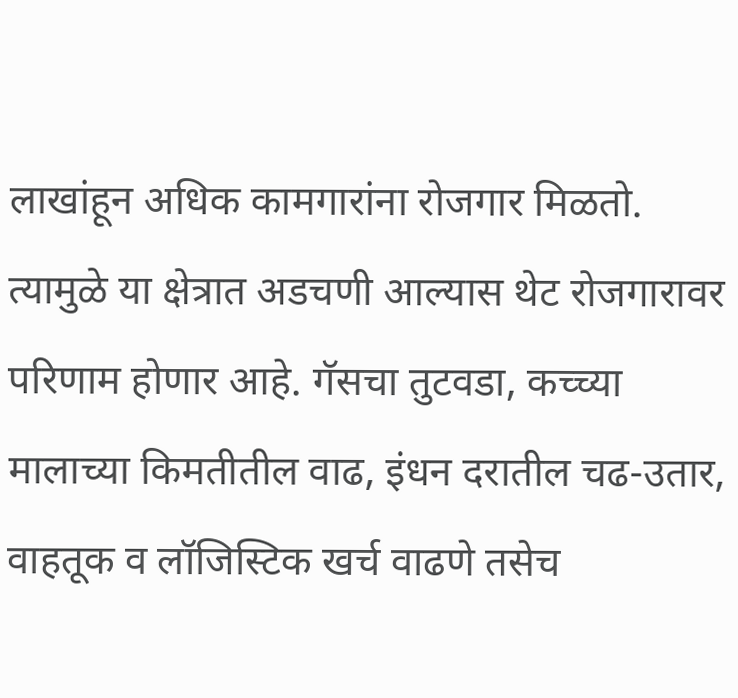लाखांहून अधिक कामगारांना रोजगार मिळतो. त्यामुळे या क्षेत्रात अडचणी आल्यास थेट रोजगारावर परिणाम होणार आहे. गॅसचा तुटवडा, कच्च्या मालाच्या किमतीतील वाढ, इंधन दरातील चढ-उतार, वाहतूक व लॉजिस्टिक खर्च वाढणे तसेच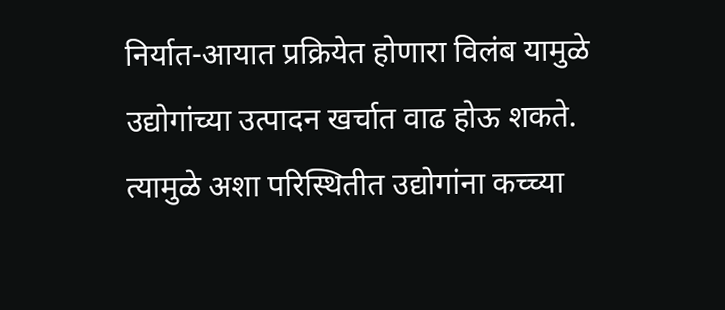निर्यात-आयात प्रक्रियेत होणारा विलंब यामुळे उद्योगांच्या उत्पादन खर्चात वाढ होऊ शकते. त्यामुळे अशा परिस्थितीत उद्योगांना कच्च्या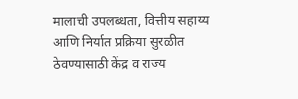मालाची उपलब्धता, वित्तीय सहाय्य आणि निर्यात प्रक्रिया सुरळीत ठेवण्यासाठी केंद्र व राज्य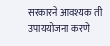सरकारने आवश्यक ती उपाययोजना करणे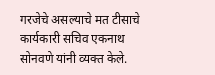गरजेचे असल्याचे मत टीसाचे कार्यकारी सचिव एकनाथ सोनवणे यांनी व्यक्त केले.